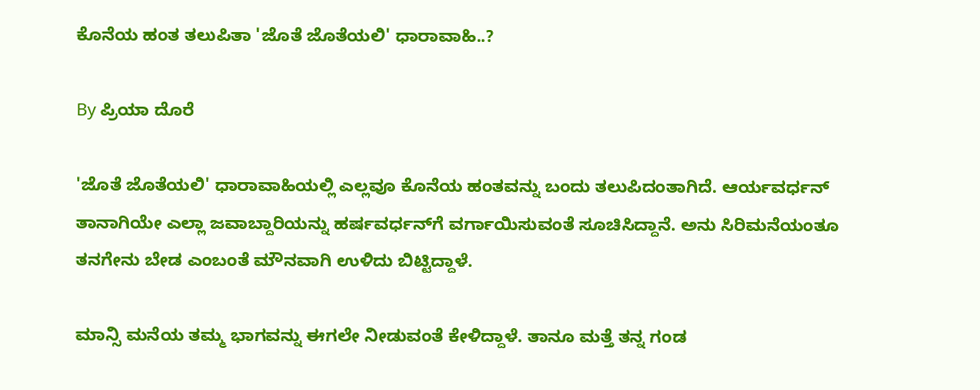ಕೊನೆಯ ಹಂತ ತಲುಪಿತಾ 'ಜೊತೆ ಜೊತೆಯಲಿ' ಧಾರಾವಾಹಿ..?

By ಪ್ರಿಯಾ ದೊರೆ

'ಜೊತೆ ಜೊತೆಯಲಿ' ಧಾರಾವಾಹಿಯಲ್ಲಿ ಎಲ್ಲವೂ ಕೊನೆಯ ಹಂತವನ್ನು ಬಂದು ತಲುಪಿದಂತಾಗಿದೆ. ಆರ್ಯವರ್ಧನ್ ತಾನಾಗಿಯೇ ಎಲ್ಲಾ ಜವಾಬ್ದಾರಿಯನ್ನು ಹರ್ಷವರ್ಧನ್‌ಗೆ ವರ್ಗಾಯಿಸುವಂತೆ ಸೂಚಿಸಿದ್ದಾನೆ. ಅನು ಸಿರಿಮನೆಯಂತೂ ತನಗೇನು ಬೇಡ ಎಂಬಂತೆ ಮೌನವಾಗಿ ಉಳಿದು ಬಿಟ್ಟಿದ್ದಾಳೆ.

ಮಾನ್ಸಿ ಮನೆಯ ತಮ್ಮ ಭಾಗವನ್ನು ಈಗಲೇ ನೀಡುವಂತೆ ಕೇಳಿದ್ದಾಳೆ. ತಾನೂ ಮತ್ತೆ ತನ್ನ ಗಂಡ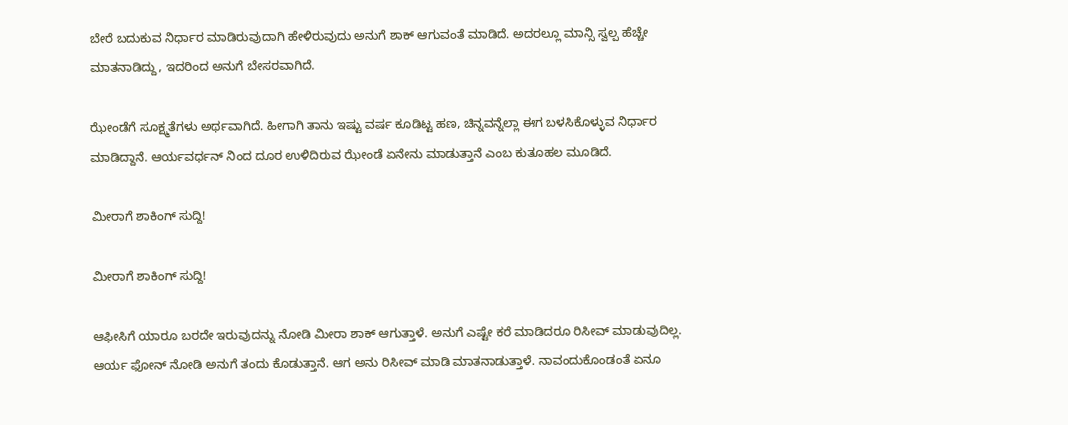ಬೇರೆ ಬದುಕುವ ನಿರ್ಧಾರ ಮಾಡಿರುವುದಾಗಿ ಹೇಳಿರುವುದು ಅನುಗೆ ಶಾಕ್ ಆಗುವಂತೆ ಮಾಡಿದೆ. ಅದರಲ್ಲೂ ಮಾನ್ಸಿ ಸ್ವಲ್ಪ ಹೆಚ್ಚೇ ಮಾತನಾಡಿದ್ದು, ಇದರಿಂದ ಅನುಗೆ ಬೇಸರವಾಗಿದೆ.

ಝೇಂಡೆಗೆ ಸೂಕ್ಷ್ಮತೆಗಳು ಅರ್ಥವಾಗಿದೆ. ಹೀಗಾಗಿ ತಾನು ಇಷ್ಟು ವರ್ಷ ಕೂಡಿಟ್ಟ ಹಣ, ಚಿನ್ನವನ್ನೆಲ್ಲಾ ಈಗ ಬಳಸಿಕೊಳ್ಳುವ ನಿರ್ಧಾರ ಮಾಡಿದ್ದಾನೆ. ಆರ್ಯವರ್ಧನ್ ನಿಂದ ದೂರ ಉಳಿದಿರುವ ಝೇಂಡೆ ಏನೇನು ಮಾಡುತ್ತಾನೆ ಎಂಬ ಕುತೂಹಲ ಮೂಡಿದೆ.

ಮೀರಾಗೆ ಶಾಕಿಂಗ್ ಸುದ್ದಿ!

ಮೀರಾಗೆ ಶಾಕಿಂಗ್ ಸುದ್ದಿ!

ಆಫೀಸಿಗೆ ಯಾರೂ ಬರದೇ ಇರುವುದನ್ನು ನೋಡಿ ಮೀರಾ ಶಾಕ್ ಆಗುತ್ತಾಳೆ. ಅನುಗೆ ಎಷ್ಟೇ ಕರೆ ಮಾಡಿದರೂ ರಿಸೀವ್ ಮಾಡುವುದಿಲ್ಲ. ಆರ್ಯ ಫೋನ್ ನೋಡಿ ಅನುಗೆ ತಂದು ಕೊಡುತ್ತಾನೆ. ಆಗ ಅನು ರಿಸೀವ್ ಮಾಡಿ ಮಾತನಾಡುತ್ತಾಳೆ. ನಾವಂದುಕೊಂಡಂತೆ ಏನೂ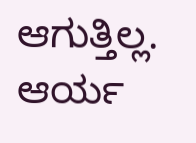ಆಗುತ್ತಿಲ್ಲ. ಆರ್ಯ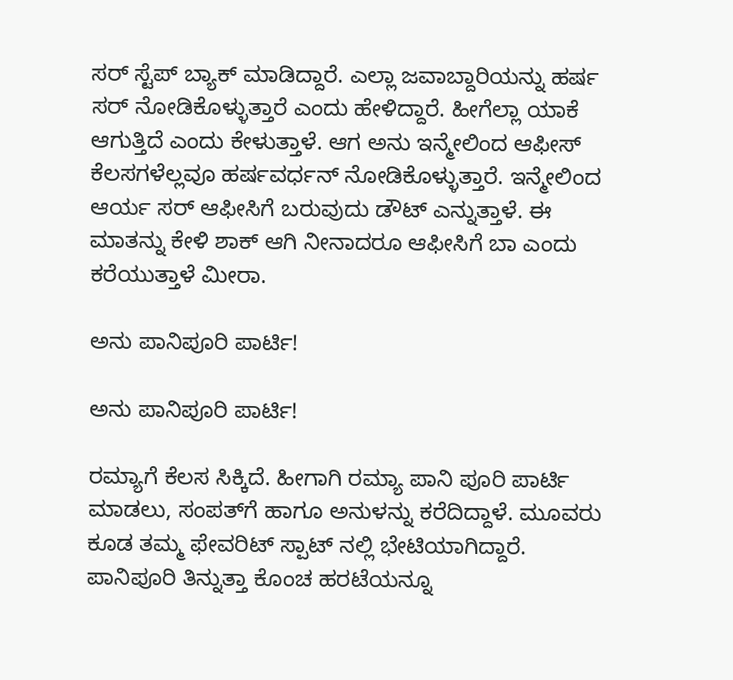ಸರ್ ಸ್ಟೆಪ್ ಬ್ಯಾಕ್ ಮಾಡಿದ್ದಾರೆ. ಎಲ್ಲಾ ಜವಾಬ್ದಾರಿಯನ್ನು ಹರ್ಷ ಸರ್ ನೋಡಿಕೊಳ್ಳುತ್ತಾರೆ ಎಂದು ಹೇಳಿದ್ದಾರೆ. ಹೀಗೆಲ್ಲಾ ಯಾಕೆ ಆಗುತ್ತಿದೆ ಎಂದು ಕೇಳುತ್ತಾಳೆ. ಆಗ ಅನು ಇನ್ಮೇಲಿಂದ ಆಫೀಸ್ ಕೆಲಸಗಳೆಲ್ಲವೂ ಹರ್ಷವರ್ಧನ್ ನೋಡಿಕೊಳ್ಳುತ್ತಾರೆ. ಇನ್ಮೇಲಿಂದ ಆರ್ಯ ಸರ್ ಆಫೀಸಿಗೆ ಬರುವುದು ಡೌಟ್ ಎನ್ನುತ್ತಾಳೆ. ಈ ಮಾತನ್ನು ಕೇಳಿ ಶಾಕ್ ಆಗಿ ನೀನಾದರೂ ಆಫೀಸಿಗೆ ಬಾ ಎಂದು ಕರೆಯುತ್ತಾಳೆ ಮೀರಾ.

ಅನು ಪಾನಿಪೂರಿ ಪಾರ್ಟಿ!

ಅನು ಪಾನಿಪೂರಿ ಪಾರ್ಟಿ!

ರಮ್ಯಾಗೆ ಕೆಲಸ ಸಿಕ್ಕಿದೆ. ಹೀಗಾಗಿ ರಮ್ಯಾ ಪಾನಿ ಪೂರಿ ಪಾರ್ಟಿ ಮಾಡಲು, ಸಂಪತ್‌ಗೆ ಹಾಗೂ ಅನುಳನ್ನು ಕರೆದಿದ್ದಾಳೆ. ಮೂವರು ಕೂಡ ತಮ್ಮ ಫೇವರಿಟ್ ಸ್ಪಾಟ್ ನಲ್ಲಿ ಭೇಟಿಯಾಗಿದ್ದಾರೆ. ಪಾನಿಪೂರಿ ತಿನ್ನುತ್ತಾ ಕೊಂಚ ಹರಟೆಯನ್ನೂ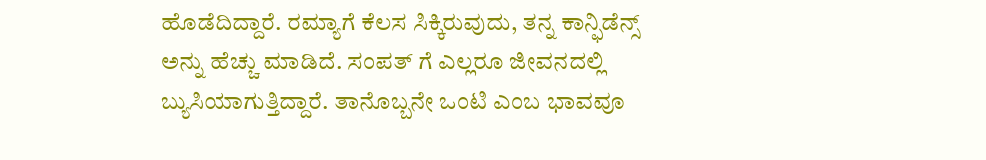ಹೊಡೆದಿದ್ದಾರೆ. ರಮ್ಯಾಗೆ ಕೆಲಸ ಸಿಕ್ಕಿರುವುದು, ತನ್ನ ಕಾನ್ಫಿಡೆನ್ಸ್ ಅನ್ನು ಹೆಚ್ಚು ಮಾಡಿದೆ. ಸಂಪತ್ ಗೆ ಎಲ್ಲರೂ ಜೀವನದಲ್ಲಿ ಬ್ಯುಸಿಯಾಗುತ್ತಿದ್ದಾರೆ. ತಾನೊಬ್ಬನೇ ಒಂಟಿ ಎಂಬ ಭಾವವೂ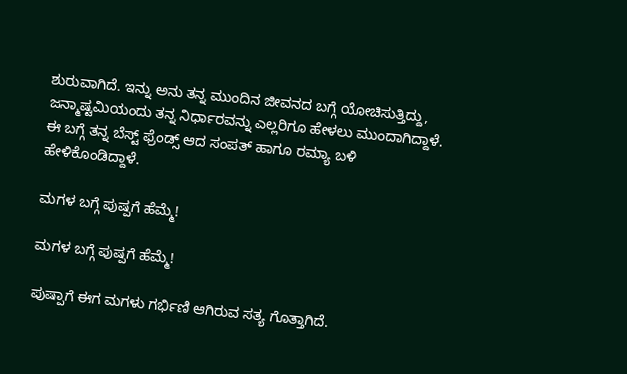ಶುರುವಾಗಿದೆ. ಇನ್ನು ಅನು ತನ್ನ ಮುಂದಿನ ಜೀವನದ ಬಗ್ಗೆ ಯೋಚಿಸುತ್ತಿದ್ದು, ಜನ್ಮಾಷ್ಟಮಿಯಂದು ತನ್ನ ನಿರ್ಧಾರವನ್ನು ಎಲ್ಲರಿಗೂ ಹೇಳಲು ಮುಂದಾಗಿದ್ದಾಳೆ. ಈ ಬಗ್ಗೆ ತನ್ನ ಬೆಸ್ಟ್ ಫ್ರೆಂಡ್ಸ್ ಆದ ಸಂಪತ್ ಹಾಗೂ ರಮ್ಯಾ ಬಳಿ ಹೇಳಿಕೊಂಡಿದ್ದಾಳೆ.

ಮಗಳ ಬಗ್ಗೆ ಪುಷ್ಪಗೆ ಹೆಮ್ಮೆ!

ಮಗಳ ಬಗ್ಗೆ ಪುಷ್ಪಗೆ ಹೆಮ್ಮೆ!

ಪುಷ್ಪಾಗೆ ಈಗ ಮಗಳು ಗರ್ಭಿಣಿ ಆಗಿರುವ ಸತ್ಯ ಗೊತ್ತಾಗಿದೆ.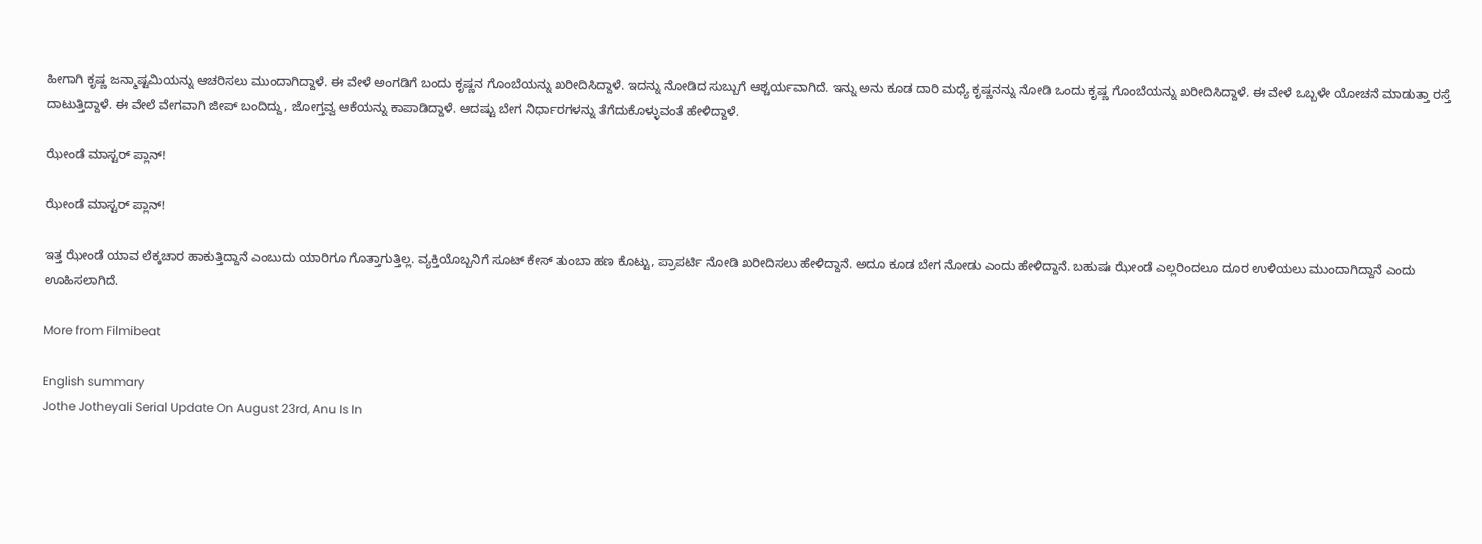ಹೀಗಾಗಿ ಕೃಷ್ಣ ಜನ್ಮಾಷ್ಟಮಿಯನ್ನು ಆಚರಿಸಲು ಮುಂದಾಗಿದ್ದಾಳೆ. ಈ ವೇಳೆ ಅಂಗಡಿಗೆ ಬಂದು ಕೃಷ್ಣನ ಗೊಂಬೆಯನ್ನು ಖರೀದಿಸಿದ್ದಾಳೆ. ಇದನ್ನು ನೋಡಿದ ಸುಬ್ಬುಗೆ ಆಶ್ಚರ್ಯವಾಗಿದೆ. ಇನ್ನು ಅನು ಕೂಡ ದಾರಿ ಮಧ್ಯೆ ಕೃಷ್ಣನನ್ನು ನೋಡಿ ಒಂದು ಕೃಷ್ಣ ಗೊಂಬೆಯನ್ನು ಖರೀದಿಸಿದ್ದಾಳೆ. ಈ ವೇಳೆ ಒಬ್ಬಳೇ ಯೋಚನೆ ಮಾಡುತ್ತಾ ರಸ್ತೆ ದಾಟುತ್ತಿದ್ದಾಳೆ. ಈ ವೇಲೆ ವೇಗವಾಗಿ ಜೀಪ್ ಬಂದಿದ್ದು, ಜೋಗ್ತವ್ವ ಆಕೆಯನ್ನು ಕಾಪಾಡಿದ್ದಾಳೆ. ಆದಷ್ಟು ಬೇಗ ನಿರ್ಧಾರಗಳನ್ನು ತೆಗೆದುಕೊಳ್ಳುವಂತೆ ಹೇಳಿದ್ದಾಳೆ.

ಝೇಂಡೆ ಮಾಸ್ಟರ್ ಪ್ಲಾನ್!

ಝೇಂಡೆ ಮಾಸ್ಟರ್ ಪ್ಲಾನ್!

ಇತ್ತ ಝೇಂಡೆ ಯಾವ ಲೆಕ್ಕಚಾರ ಹಾಕುತ್ತಿದ್ದಾನೆ ಎಂಬುದು ಯಾರಿಗೂ ಗೊತ್ತಾಗುತ್ತಿಲ್ಲ. ವ್ಯಕ್ತಿಯೊಬ್ಬನಿಗೆ ಸೂಟ್ ಕೇಸ್ ತುಂಬಾ ಹಣ ಕೊಟ್ಟು, ಪ್ರಾಪರ್ಟಿ ನೋಡಿ ಖರೀದಿಸಲು ಹೇಳಿದ್ದಾನೆ. ಅದೂ ಕೂಡ ಬೇಗ ನೋಡು ಎಂದು ಹೇಳಿದ್ದಾನೆ. ಬಹುಷಃ ಝೇಂಡೆ ಎಲ್ಲರಿಂದಲೂ ದೂರ ಉಳಿಯಲು ಮುಂದಾಗಿದ್ದಾನೆ ಎಂದು ಊಹಿಸಲಾಗಿದೆ.

More from Filmibeat

English summary
Jothe Jotheyali Serial Update On August 23rd, Anu Is In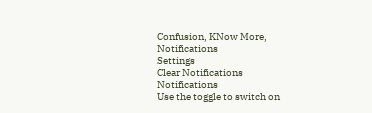Confusion, KNow More,
Notifications
Settings
Clear Notifications
Notifications
Use the toggle to switch on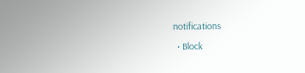notifications
  • Block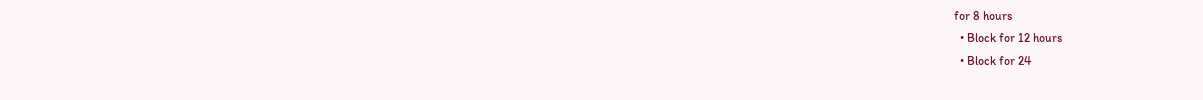for 8 hours
  • Block for 12 hours
  • Block for 24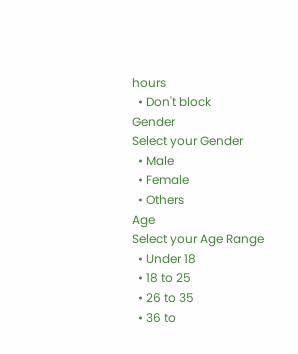hours
  • Don't block
Gender
Select your Gender
  • Male
  • Female
  • Others
Age
Select your Age Range
  • Under 18
  • 18 to 25
  • 26 to 35
  • 36 to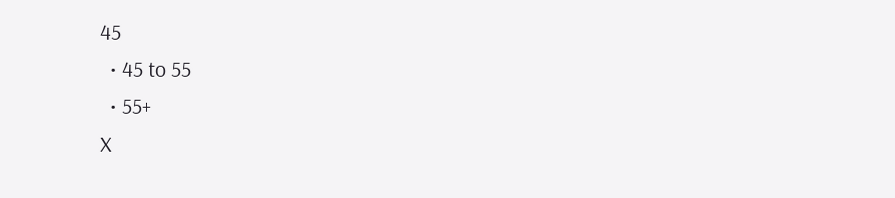45
  • 45 to 55
  • 55+
X